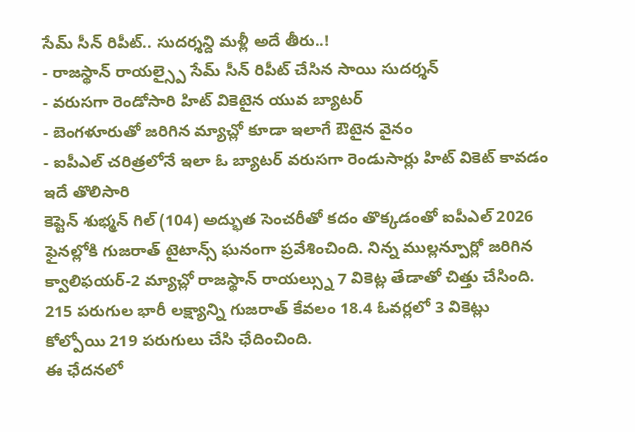సేమ్ సీన్ రిపీట్.. సుదర్శన్ది మళ్లీ అదే తీరు..!
- రాజస్థాన్ రాయల్స్పై సేమ్ సీన్ రిపీట్ చేసిన సాయి సుదర్శన్
- వరుసగా రెండోసారి హిట్ వికెటైన యువ బ్యాటర్
- బెంగళూరుతో జరిగిన మ్యాచ్లో కూడా ఇలాగే ఔటైన వైనం
- ఐపీఎల్ చరిత్రలోనే ఇలా ఓ బ్యాటర్ వరుసగా రెండుసార్లు హిట్ వికెట్ కావడం ఇదే తొలిసారి
కెప్టెన్ శుభ్మన్ గిల్ (104) అద్భుత సెంచరీతో కదం తొక్కడంతో ఐపీఎల్ 2026 ఫైనల్లోకి గుజరాత్ టైటాన్స్ ఘనంగా ప్రవేశించింది. నిన్న ముల్లన్పూర్లో జరిగిన క్వాలిఫయర్-2 మ్యాచ్లో రాజస్థాన్ రాయల్స్ను 7 వికెట్ల తేడాతో చిత్తు చేసింది. 215 పరుగుల భారీ లక్ష్యాన్ని గుజరాత్ కేవలం 18.4 ఓవర్లలో 3 వికెట్లు కోల్పోయి 219 పరుగులు చేసి ఛేదించింది.
ఈ ఛేదనలో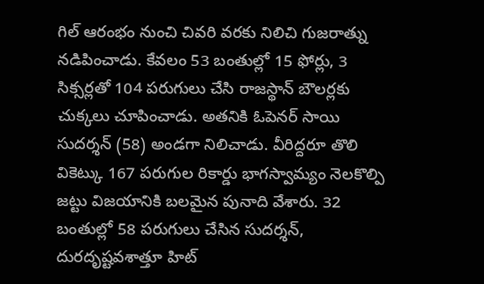గిల్ ఆరంభం నుంచి చివరి వరకు నిలిచి గుజరాత్ను నడిపించాడు. కేవలం 53 బంతుల్లో 15 ఫోర్లు, 3 సిక్సర్లతో 104 పరుగులు చేసి రాజస్థాన్ బౌలర్లకు చుక్కలు చూపించాడు. అతనికి ఓపెనర్ సాయి సుదర్శన్ (58) అండగా నిలిచాడు. వీరిద్దరూ తొలి వికెట్కు 167 పరుగుల రికార్డు భాగస్వామ్యం నెలకొల్పి జట్టు విజయానికి బలమైన పునాది వేశారు. 32 బంతుల్లో 58 పరుగులు చేసిన సుదర్శన్, దురదృష్టవశాత్తూ హిట్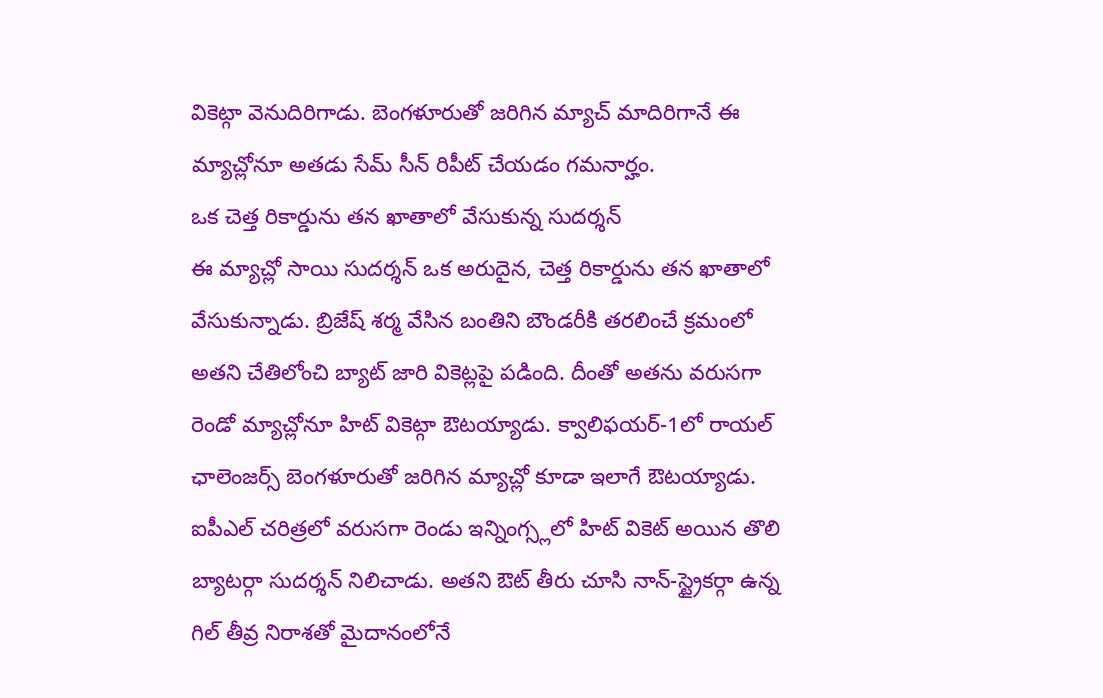వికెట్గా వెనుదిరిగాడు. బెంగళూరుతో జరిగిన మ్యాచ్ మాదిరిగానే ఈ మ్యాచ్లోనూ అతడు సేమ్ సీన్ రిపీట్ చేయడం గమనార్హం.
ఒక చెత్త రికార్డును తన ఖాతాలో వేసుకున్న సుదర్శన్
ఈ మ్యాచ్లో సాయి సుదర్శన్ ఒక అరుదైన, చెత్త రికార్డును తన ఖాతాలో వేసుకున్నాడు. బ్రిజేష్ శర్మ వేసిన బంతిని బౌండరీకి తరలించే క్రమంలో అతని చేతిలోంచి బ్యాట్ జారి వికెట్లపై పడింది. దీంతో అతను వరుసగా రెండో మ్యాచ్లోనూ హిట్ వికెట్గా ఔటయ్యాడు. క్వాలిఫయర్-1లో రాయల్ ఛాలెంజర్స్ బెంగళూరుతో జరిగిన మ్యాచ్లో కూడా ఇలాగే ఔటయ్యాడు. ఐపీఎల్ చరిత్రలో వరుసగా రెండు ఇన్నింగ్స్లలో హిట్ వికెట్ అయిన తొలి బ్యాటర్గా సుదర్శన్ నిలిచాడు. అతని ఔట్ తీరు చూసి నాన్-స్ట్రైకర్గా ఉన్న గిల్ తీవ్ర నిరాశతో మైదానంలోనే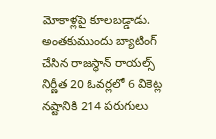మోకాళ్లపై కూలబడ్డాడు.
అంతకుముందు బ్యాటింగ్ చేసిన రాజస్థాన్ రాయల్స్ నిర్ణీత 20 ఓవర్లలో 6 వికెట్ల నష్టానికి 214 పరుగులు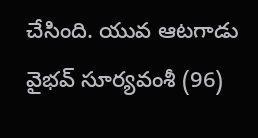చేసింది. యువ ఆటగాడు వైభవ్ సూర్యవంశీ (96)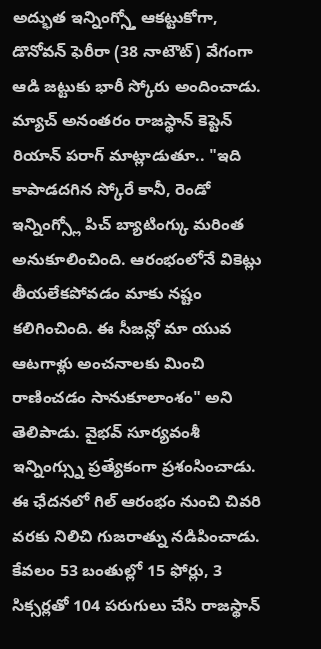అద్భుత ఇన్నింగ్స్తో ఆకట్టుకోగా, డొనోవన్ ఫెరీరా (38 నాటౌట్) వేగంగా ఆడి జట్టుకు భారీ స్కోరు అందించాడు.
మ్యాచ్ అనంతరం రాజస్థాన్ కెప్టెన్ రియాన్ పరాగ్ మాట్లాడుతూ.. "ఇది కాపాడదగిన స్కోరే కానీ, రెండో ఇన్నింగ్స్లో పిచ్ బ్యాటింగ్కు మరింత అనుకూలించింది. ఆరంభంలోనే వికెట్లు తీయలేకపోవడం మాకు నష్టం కలిగించింది. ఈ సీజన్లో మా యువ ఆటగాళ్లు అంచనాలకు మించి రాణించడం సానుకూలాంశం" అని తెలిపాడు. వైభవ్ సూర్యవంశీ ఇన్నింగ్స్ను ప్రత్యేకంగా ప్రశంసించాడు.
ఈ ఛేదనలో గిల్ ఆరంభం నుంచి చివరి వరకు నిలిచి గుజరాత్ను నడిపించాడు. కేవలం 53 బంతుల్లో 15 ఫోర్లు, 3 సిక్సర్లతో 104 పరుగులు చేసి రాజస్థాన్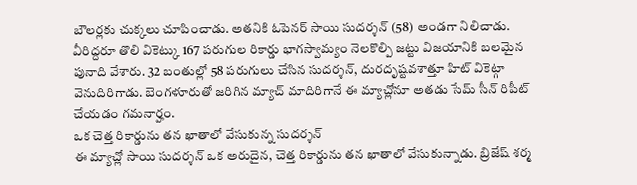బౌలర్లకు చుక్కలు చూపించాడు. అతనికి ఓపెనర్ సాయి సుదర్శన్ (58) అండగా నిలిచాడు. వీరిద్దరూ తొలి వికెట్కు 167 పరుగుల రికార్డు భాగస్వామ్యం నెలకొల్పి జట్టు విజయానికి బలమైన పునాది వేశారు. 32 బంతుల్లో 58 పరుగులు చేసిన సుదర్శన్, దురదృష్టవశాత్తూ హిట్ వికెట్గా వెనుదిరిగాడు. బెంగళూరుతో జరిగిన మ్యాచ్ మాదిరిగానే ఈ మ్యాచ్లోనూ అతడు సేమ్ సీన్ రిపీట్ చేయడం గమనార్హం.
ఒక చెత్త రికార్డును తన ఖాతాలో వేసుకున్న సుదర్శన్
ఈ మ్యాచ్లో సాయి సుదర్శన్ ఒక అరుదైన, చెత్త రికార్డును తన ఖాతాలో వేసుకున్నాడు. బ్రిజేష్ శర్మ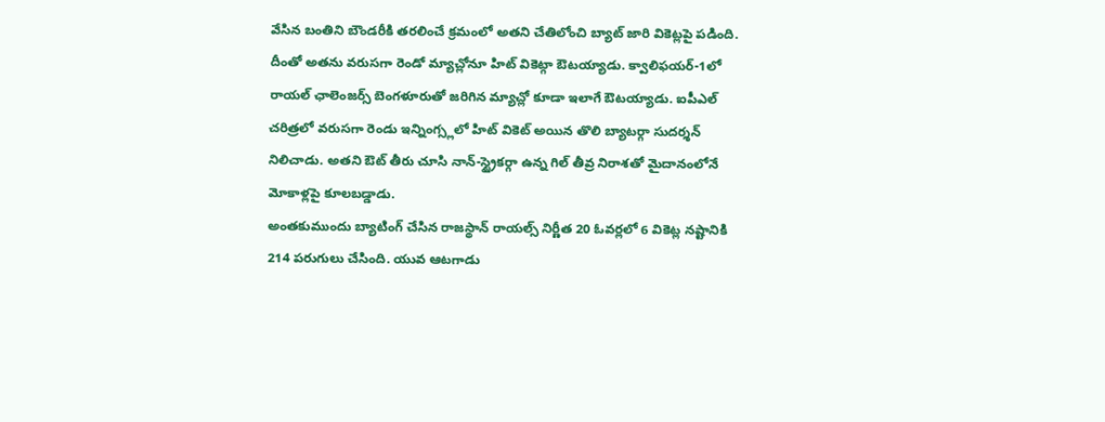వేసిన బంతిని బౌండరీకి తరలించే క్రమంలో అతని చేతిలోంచి బ్యాట్ జారి వికెట్లపై పడింది. దీంతో అతను వరుసగా రెండో మ్యాచ్లోనూ హిట్ వికెట్గా ఔటయ్యాడు. క్వాలిఫయర్-1లో రాయల్ ఛాలెంజర్స్ బెంగళూరుతో జరిగిన మ్యాచ్లో కూడా ఇలాగే ఔటయ్యాడు. ఐపీఎల్ చరిత్రలో వరుసగా రెండు ఇన్నింగ్స్లలో హిట్ వికెట్ అయిన తొలి బ్యాటర్గా సుదర్శన్ నిలిచాడు. అతని ఔట్ తీరు చూసి నాన్-స్ట్రైకర్గా ఉన్న గిల్ తీవ్ర నిరాశతో మైదానంలోనే మోకాళ్లపై కూలబడ్డాడు.
అంతకుముందు బ్యాటింగ్ చేసిన రాజస్థాన్ రాయల్స్ నిర్ణీత 20 ఓవర్లలో 6 వికెట్ల నష్టానికి 214 పరుగులు చేసింది. యువ ఆటగాడు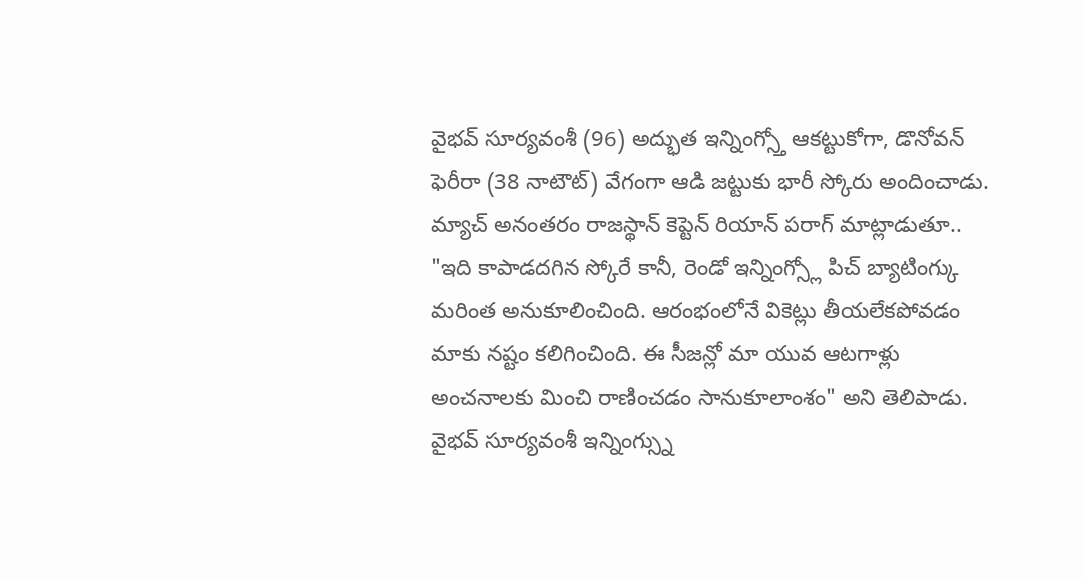వైభవ్ సూర్యవంశీ (96) అద్భుత ఇన్నింగ్స్తో ఆకట్టుకోగా, డొనోవన్ ఫెరీరా (38 నాటౌట్) వేగంగా ఆడి జట్టుకు భారీ స్కోరు అందించాడు.
మ్యాచ్ అనంతరం రాజస్థాన్ కెప్టెన్ రియాన్ పరాగ్ మాట్లాడుతూ.. "ఇది కాపాడదగిన స్కోరే కానీ, రెండో ఇన్నింగ్స్లో పిచ్ బ్యాటింగ్కు మరింత అనుకూలించింది. ఆరంభంలోనే వికెట్లు తీయలేకపోవడం మాకు నష్టం కలిగించింది. ఈ సీజన్లో మా యువ ఆటగాళ్లు అంచనాలకు మించి రాణించడం సానుకూలాంశం" అని తెలిపాడు. వైభవ్ సూర్యవంశీ ఇన్నింగ్స్ను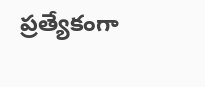ప్రత్యేకంగా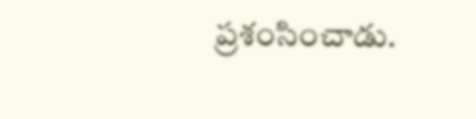ప్రశంసించాడు.